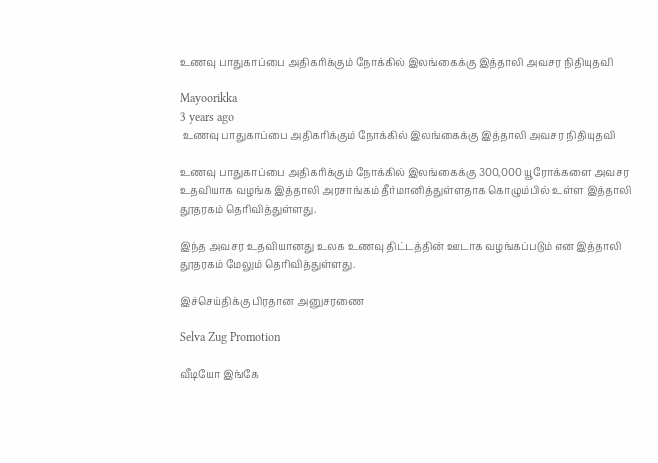உணவு பாதுகாப்பை அதிகரிக்கும் நோக்கில் இலங்கைக்கு இத்தாலி அவசர நிதியுதவி

Mayoorikka
3 years ago
 உணவு பாதுகாப்பை அதிகரிக்கும் நோக்கில் இலங்கைக்கு இத்தாலி அவசர நிதியுதவி

உணவு பாதுகாப்பை அதிகரிக்கும் நோக்கில் இலங்கைக்கு 300,000 யூரோக்களை அவசர உதவியாக வழங்க இத்தாலி அரசாங்கம் தீர்மானித்துள்ளதாக கொழும்பில் உள்ள இத்தாலி தூதரகம் தெரிவித்துள்ளது.

இந்த அவசர உதவியானது உலக உணவு திட்டத்தின் ஊடாக வழங்கப்படும் என இத்தாலி தூதரகம் மேலும் தெரிவித்துள்ளது.

இச்செய்திக்கு பிரதான அனுசரணை

Selva Zug Promotion

வீடியோ இங்கே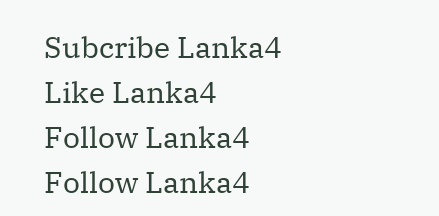Subcribe Lanka4
Like Lanka4
Follow Lanka4
Follow Lanka4